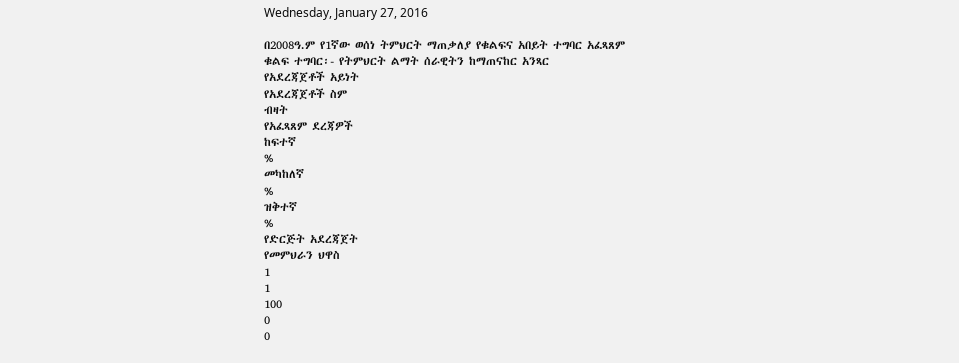Wednesday, January 27, 2016

በ2008ዓ.ም የ1ኛው ወሰነ ትምህርት ማጠቃለያ የቁልፍና አበይት ተግባር አፈጻጸም
ቁልፍ ተግባር፡- የትምህርት ልማት ሰራዊትን ከማጠናከር አንጻር
የአደረጃጀቶች አይነት
የአደረጃጀቶች ስም
ብዛት
የአፈጻጸም ደረጃዎች
ከፍተኛ
%
መካከለኛ
%
ዝቅተኛ
%
የድርጅት አደረጃጀት
የመምህራን ህዋስ
1
1
100
0
0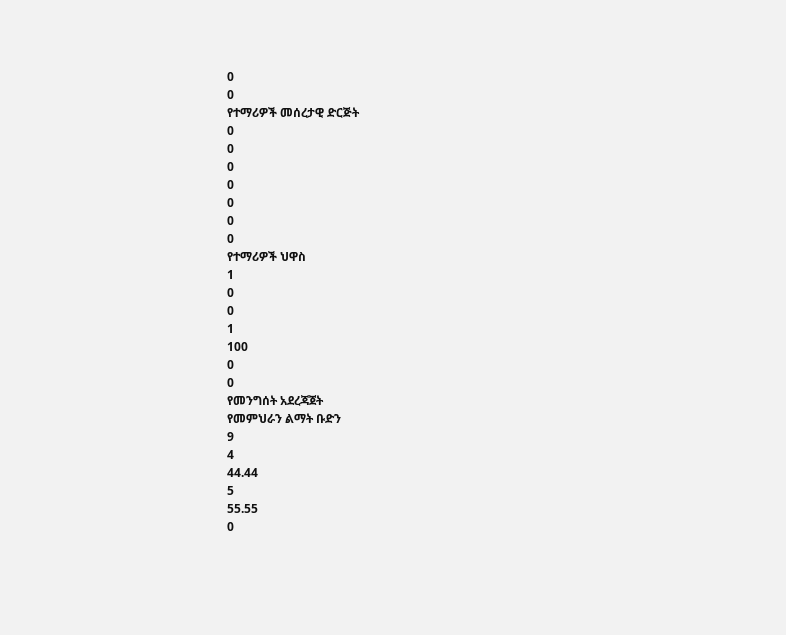0
0
የተማሪዎች መሰረታዊ ድርጅት
0
0
0
0
0
0
0
የተማሪዎች ህዋስ
1
0
0
1
100
0
0
የመንግሰት አደረጃጀት
የመምህራን ልማት ቡድን
9
4
44.44
5
55.55
0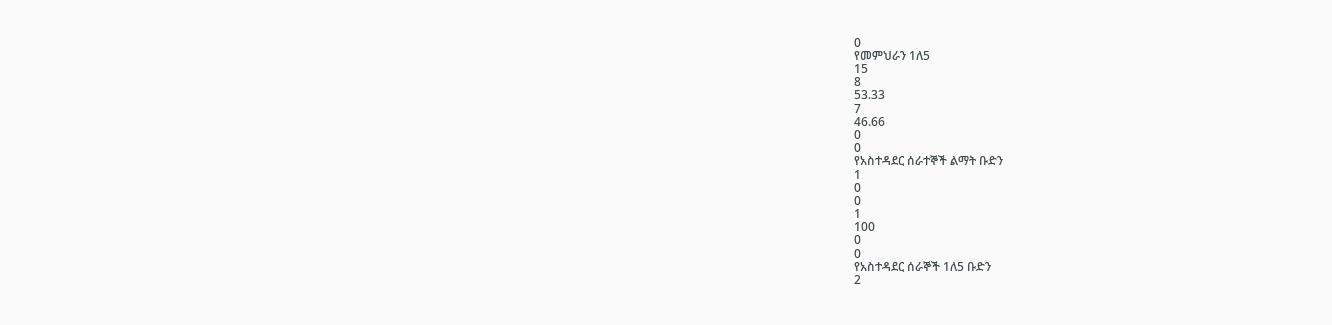0
የመምህራን 1ለ5
15
8
53.33
7
46.66
0
0
የአስተዳደር ሰራተኞች ልማት ቡድን
1
0
0
1
100
0
0
የአስተዳደር ሰራኞች 1ለ5 ቡድን
2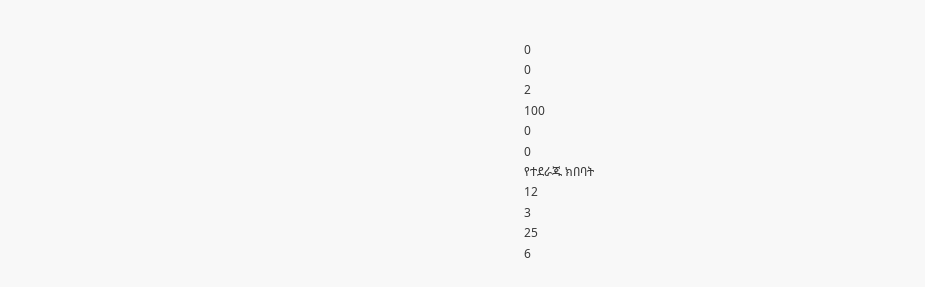0
0
2
100
0
0
የተደራጁ ክበባት
12
3
25
6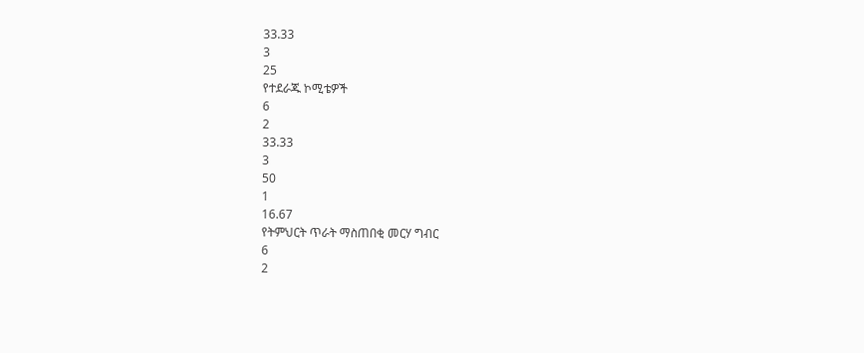33.33
3
25
የተደራጁ ኮሚቴዎች
6
2
33.33
3
50
1
16.67
የትምህርት ጥራት ማስጠበቂ መርሃ ግብር
6
2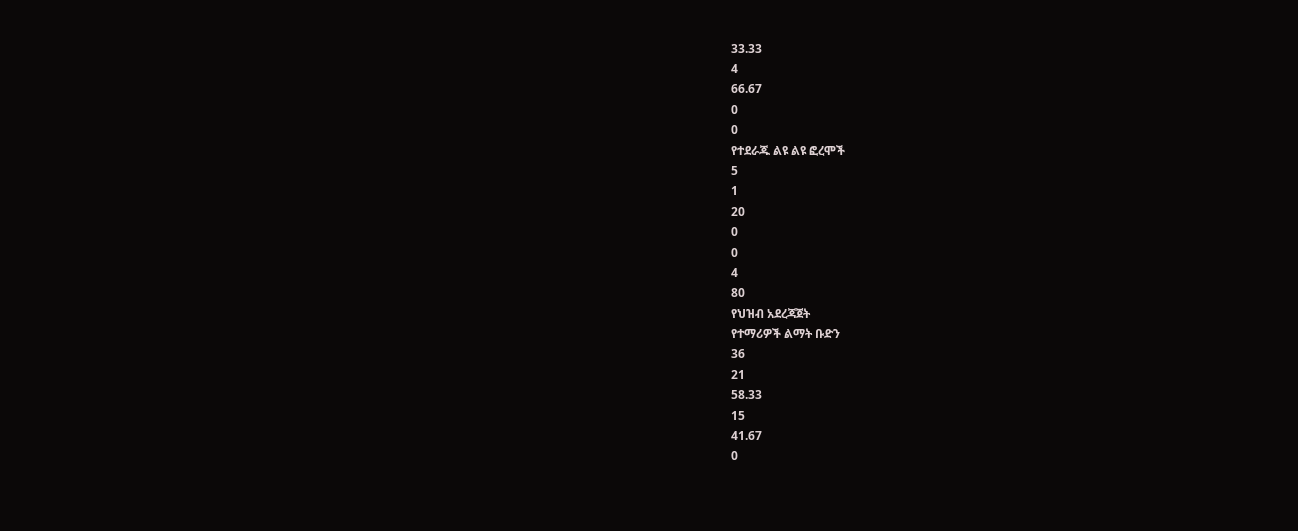33.33
4
66.67
0
0
የተደራጁ ልዩ ልዩ ፎረሞች
5
1
20
0
0
4
80
የህዝብ አደረጃጀት
የተማሪዎች ልማት ቡድን
36
21
58.33
15
41.67
0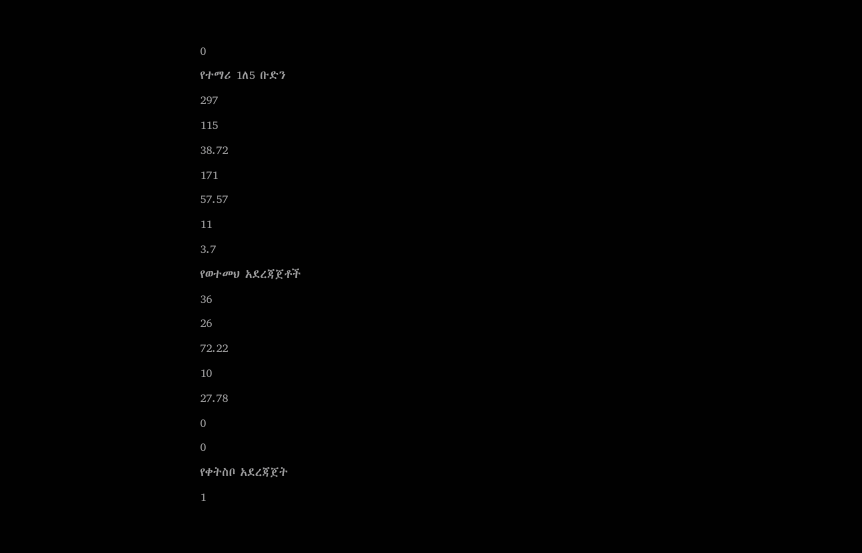0
የተማሪ 1ለ5 ቡድን
297
115
38.72
171
57.57
11
3.7
የወተመህ አደረጃጀቶች
36
26
72.22
10
27.78
0
0
የቀትስቦ አደረጃጀት
1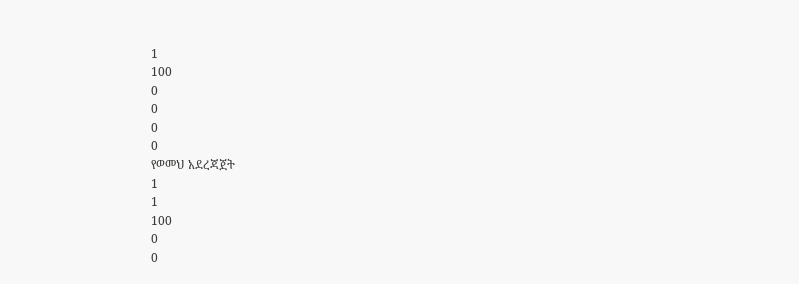1
100
0
0
0
0
የወመህ አደረጃጀት
1
1
100
0
0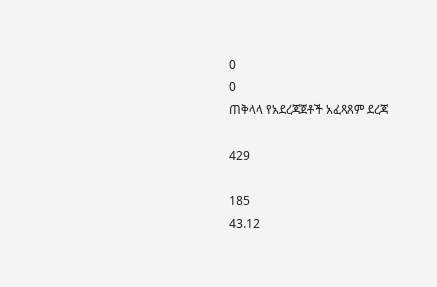0
0
ጠቅላላ የአደረጃጀቶች አፈጻጸም ደረጃ

429

185
43.12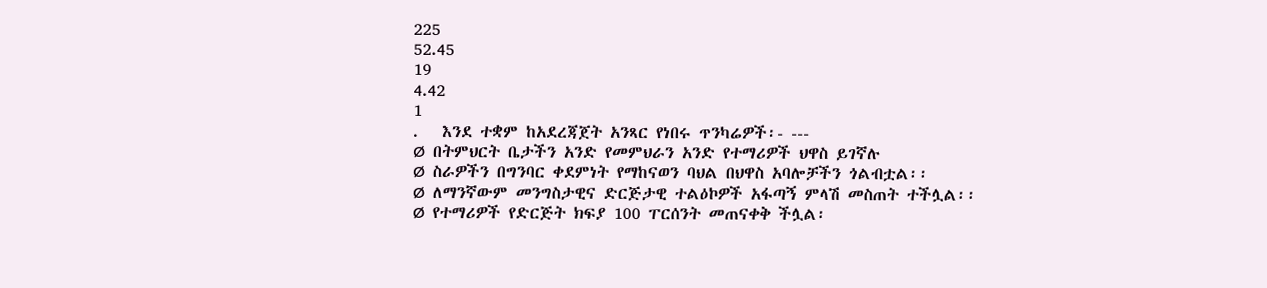225
52.45
19
4.42
1
.   እንደ ተቋም ከአደረጃጀት አንጻር የነበሩ ጥንካሬዎች፡- ---
Ø  በትምህርት ቤታችን አንድ የመምህራን አንድ የተማሪዎች ህዋስ ይገኛሉ
Ø  ስራዎችን በግንባር ቀደምነት የማከናወን ባህል በህዋስ አባሎቻችን ጎልብቷል፡፡
Ø  ለማንኛውም መንግስታዊና ድርጅታዊ ተልዕኮዎች አፋጣኝ ምላሽ መስጠት ተችሏል፡፡
Ø  የተማሪዎች የድርጅት ክፍያ 100 ፐርሰንት መጠናቀቅ ችሏል፡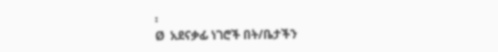፡
Ø  አደናቃፊ ነገሮች በት/ቤታችን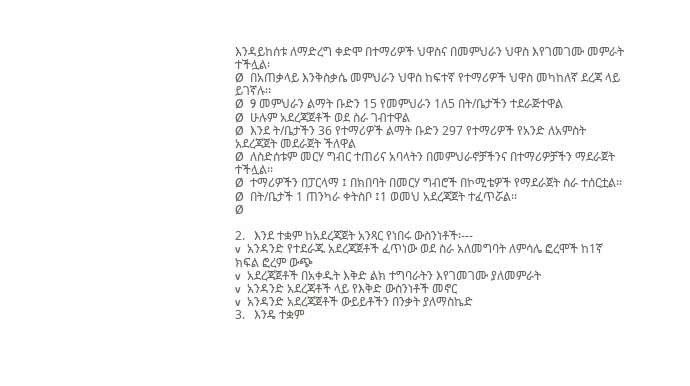እንዳይከሰቱ ለማድረግ ቀድሞ በተማሪዎች ህዋስና በመምህራን ህዋስ እየገመገሙ መምራት ተችሏል፡
Ø  በአጠቃላይ እንቅስቃሴ መምህራን ህዋስ ከፍተኛ የተማሪዎች ህዋስ መካከለኛ ደረጃ ላይ ይገኛሉ፡፡
Ø  9 መምህራን ልማት ቡድን 15 የመምህራን 1ለ5 በት/ቤታችን ተደራጅተዋል
Ø  ሁሉም አደረጃጀቶች ወደ ስራ ገብተዋል
Ø  እንደ ት/ቤታችን 36 የተማሪዎች ልማት ቡድን 297 የተማሪዎች የአንድ ለአምስት አደረጃጀት መደራጀት ችለዋል
Ø  ለስድሰቱም መርሃ ግብር ተጠሪና አባላትን በመምህራኖቻችንና በተማሪዎቻችን ማደራጀት ተችሏል፡፡
Ø  ተማሪዎችን በፓርላማ ፤ በክበባት በመርሃ ግብሮች በኮሚቴዎች የማደራጀት ስራ ተሰርቷል፡፡
Ø  በት/ቤታች 1 ጠንካራ ቀትስቦ ፤1 ወመህ አደረጃጀት ተፈጥሯል፡፡
Ø

2.   እንደ ተቋም ከአደረጃጀት አንጻር የነበሩ ውስንነቶች፡---
v  አንዳንድ የተደራጁ አደረጃጀቶች ፈጥነው ወደ ስራ አለመግባት ለምሳሌ ፎረሞች ከ1ኛ ክፍል ፎረም ውጭ
v  አደረጃጀቶች በአቀዱት እቅድ ልክ ተግባራትን እየገመገሙ ያለመምራት
v  አንዳንድ አደረጃቶች ላይ የእቅድ ውስንነቶች መኖር
v  አንዳንድ አደረጃጀቶች ውይይቶችን በንቃት ያለማስኬድ
3.   እንዴ ተቋም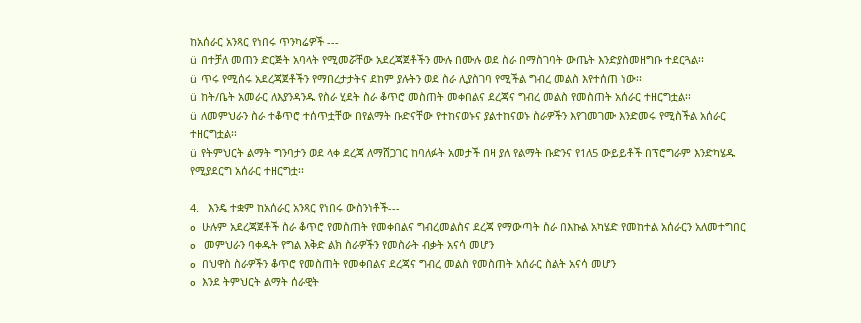ከአሰራር አንጻር የነበሩ ጥንካሬዎች ---
ü  በተቻለ መጠን ድርጅት አባላት የሚመሯቸው አደረጃጀቶችን ሙሉ በሙሉ ወደ ስራ በማስገባት ውጤት እንድያስመዘግቡ ተደርጓል፡፡
ü  ጥሩ የሚሰሩ አደረጃጀቶችን የማበረታታትና ደከም ያሉትን ወደ ስራ ሊያስገባ የሚችል ግብረ መልስ እየተሰጠ ነው፡፡
ü  ከት/ቤት አመራር ለእያንዳንዱ የስራ ሂደት ስራ ቆጥሮ መስጠት መቀበልና ደረጃና ግብረ መልስ የመስጠት አሰራር ተዘርግቷል፡፡
ü  ለመምህራን ስራ ተቆጥሮ ተሰጥቷቸው በየልማት ቡድናቸው የተከናወኑና ያልተከናወኑ ስራዎችን እየገመገሙ እንድመሩ የሚስችል አሰራር ተዘርግቷል፡፡
ü  የትምህርት ልማት ግንባታን ወደ ላቀ ደረጃ ለማሸጋገር ከባለፉት አመታች በዛ ያለ የልማት ቡድንና የ1ለ5 ውይይቶች በፕሮግራም እንድካሄዱ የሚያደርግ አሰራር ተዘርግቷ፡፡

4.   እንዴ ተቋም ከአሰራር አንጻር የነበሩ ውስንነቶች---
o   ሁሉም አደረጃጀቶች ስራ ቆጥሮ የመስጠት የመቀበልና ግብረመልስና ደረጃ የማውጣት ስራ በእኩል አካሄድ የመከተል አሰራርን አለመተግበር
o    መምህራን ባቀዱት የግል እቅድ ልክ ስራዎችን የመስራት ብቃት አናሳ መሆን
o   በህዋስ ስራዎችን ቆጥሮ የመስጠት የመቀበልና ደረጃና ግብረ መልስ የመስጠት አሰራር ስልት አናሳ መሆን
o   እንደ ትምህርት ልማት ሰራዊት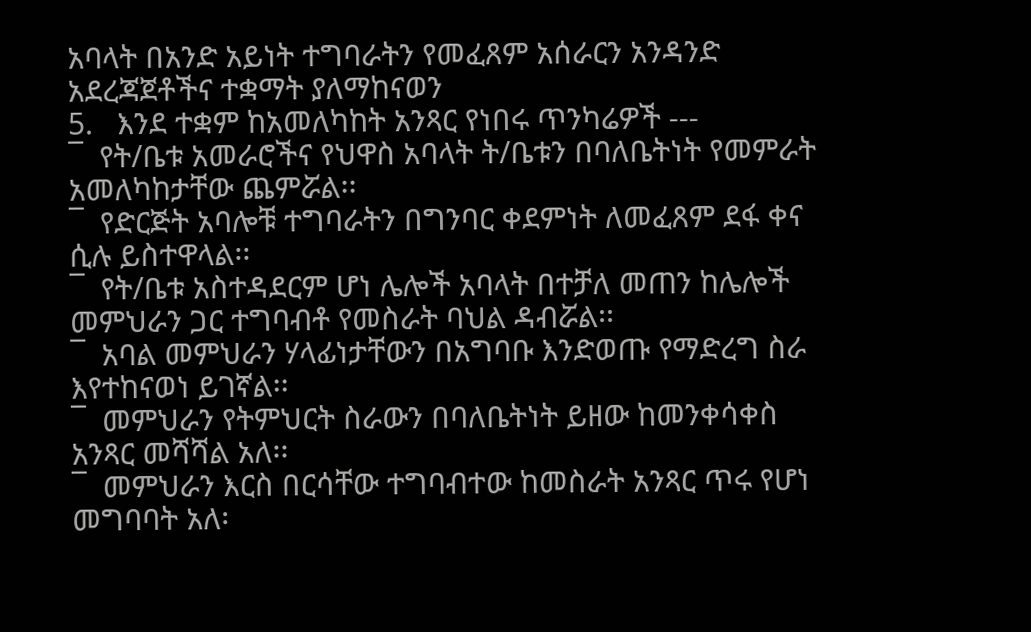አባላት በአንድ አይነት ተግባራትን የመፈጸም አሰራርን አንዳንድ አደረጃጀቶችና ተቋማት ያለማከናወን
5.   እንደ ተቋም ከአመለካከት አንጻር የነበሩ ጥንካሬዎች ---
¯  የት/ቤቱ አመራሮችና የህዋስ አባላት ት/ቤቱን በባለቤትነት የመምራት አመለካከታቸው ጨምሯል፡፡
¯  የድርጅት አባሎቹ ተግባራትን በግንባር ቀደምነት ለመፈጸም ደፋ ቀና ሲሉ ይስተዋላል፡፡
¯  የት/ቤቱ አስተዳደርም ሆነ ሌሎች አባላት በተቻለ መጠን ከሌሎች መምህራን ጋር ተግባብቶ የመስራት ባህል ዳብሯል፡፡
¯  አባል መምህራን ሃላፊነታቸውን በአግባቡ እንድወጡ የማድረግ ስራ እየተከናወነ ይገኛል፡፡
¯  መምህራን የትምህርት ስራውን በባለቤትነት ይዘው ከመንቀሳቀስ አንጻር መሻሻል አለ፡፡
¯  መምህራን እርስ በርሳቸው ተግባብተው ከመስራት አንጻር ጥሩ የሆነ መግባባት አለ፡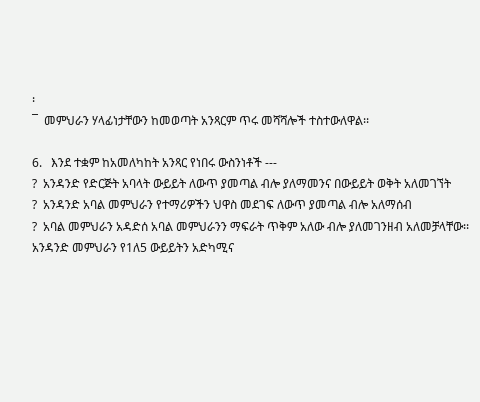፡
¯  መምህራን ሃላፊነታቸውን ከመወጣት አንጻርም ጥሩ መሻሻሎች ተስተውለዋል፡፡

6.   እንደ ተቋም ከአመለካከት አንጻር የነበሩ ውስንነቶች ---
?  አንዳንድ የድርጅት አባላት ውይይት ለውጥ ያመጣል ብሎ ያለማመንና በውይይት ወቅት አለመገኘት
?  አንዳንድ አባል መምህራን የተማሪዎችን ህዋስ መደገፍ ለውጥ ያመጣል ብሎ አለማሰብ
?  አባል መምህራን አዳድሰ አባል መምህራንን ማፍራት ጥቅም አለው ብሎ ያለመገንዘብ አለመቻላቸው፡፡
አንዳንድ መምህራን የ1ለ5 ውይይትን አድካሚና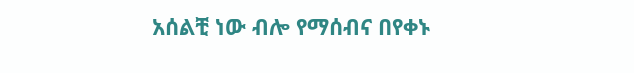አሰልቺ ነው ብሎ የማሰብና በየቀኑ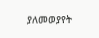ያለመወያየት